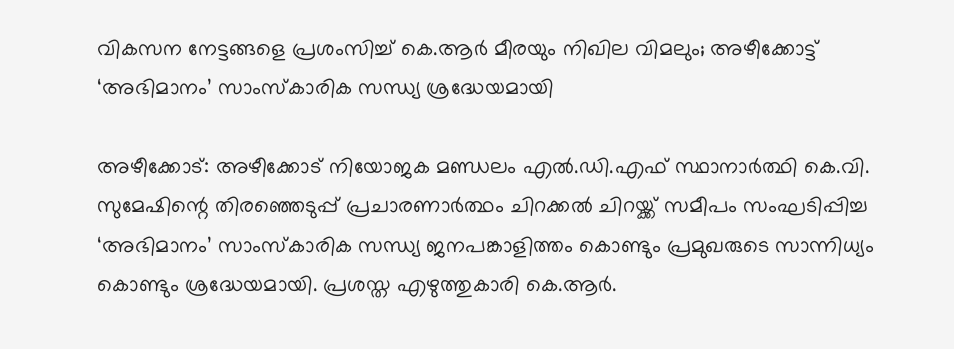വികസന നേട്ടങ്ങളെ പ്രശംസിച്ച് കെ.ആർ മീരയും നിഖില വിമലും; അഴീക്കോട്ട് ‘അഭിമാനം’ സാംസ്കാരിക സന്ധ്യ ശ്രദ്ധേയമായി

അഴീക്കോട്: അഴീക്കോട് നിയോജക മണ്ഡലം എൽ.ഡി.എഫ് സ്ഥാനാർത്ഥി കെ.വി. സുമേഷിന്റെ തിരഞ്ഞെടുപ്പ് പ്രചാരണാർത്ഥം ചിറക്കൽ ചിറയ്ക്ക് സമീപം സംഘടിപ്പിച്ച ‘അഭിമാനം’ സാംസ്കാരിക സന്ധ്യ ജനപങ്കാളിത്തം കൊണ്ടും പ്രമുഖരുടെ സാന്നിധ്യം കൊണ്ടും ശ്രദ്ധേയമായി. പ്രശസ്ത എഴുത്തുകാരി കെ.ആർ.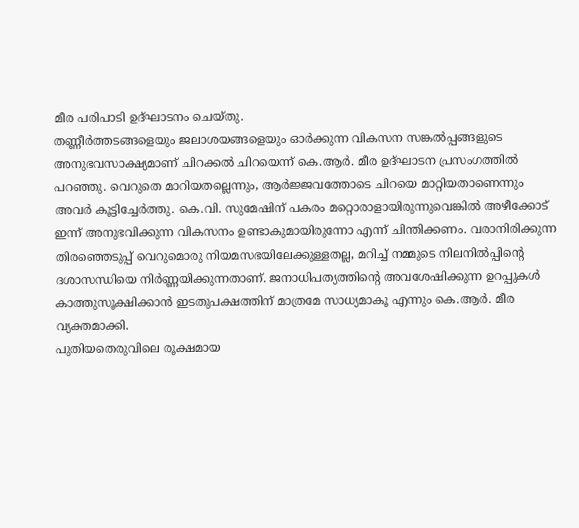മീര പരിപാടി ഉദ്ഘാടനം ചെയ്തു.
തണ്ണീർത്തടങ്ങളെയും ജലാശയങ്ങളെയും ഓർക്കുന്ന വികസന സങ്കൽപ്പങ്ങളുടെ അനുഭവസാക്ഷ്യമാണ് ചിറക്കൽ ചിറയെന്ന് കെ.ആർ. മീര ഉദ്ഘാടന പ്രസംഗത്തിൽ പറഞ്ഞു. വെറുതെ മാറിയതല്ലെന്നും, ആർജ്ജവത്തോടെ ചിറയെ മാറ്റിയതാണെന്നും അവർ കൂട്ടിച്ചേർത്തു. കെ.വി. സുമേഷിന് പകരം മറ്റൊരാളായിരുന്നുവെങ്കിൽ അഴീക്കോട് ഇന്ന് അനുഭവിക്കുന്ന വികസനം ഉണ്ടാകുമായിരുന്നോ എന്ന് ചിന്തിക്കണം. വരാനിരിക്കുന്ന തിരഞ്ഞെടുപ്പ് വെറുമൊരു നിയമസഭയിലേക്കുള്ളതല്ല, മറിച്ച് നമ്മുടെ നിലനിൽപ്പിന്റെ ദശാസന്ധിയെ നിർണ്ണയിക്കുന്നതാണ്. ജനാധിപത്യത്തിന്റെ അവശേഷിക്കുന്ന ഉറപ്പുകൾ കാത്തുസൂക്ഷിക്കാൻ ഇടതുപക്ഷത്തിന് മാത്രമേ സാധ്യമാകൂ എന്നും കെ.ആർ. മീര വ്യക്തമാക്കി.
പുതിയതെരുവിലെ രൂക്ഷമായ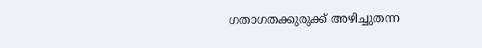ഗതാഗതക്കുരുക്ക് അഴിച്ചുതന്ന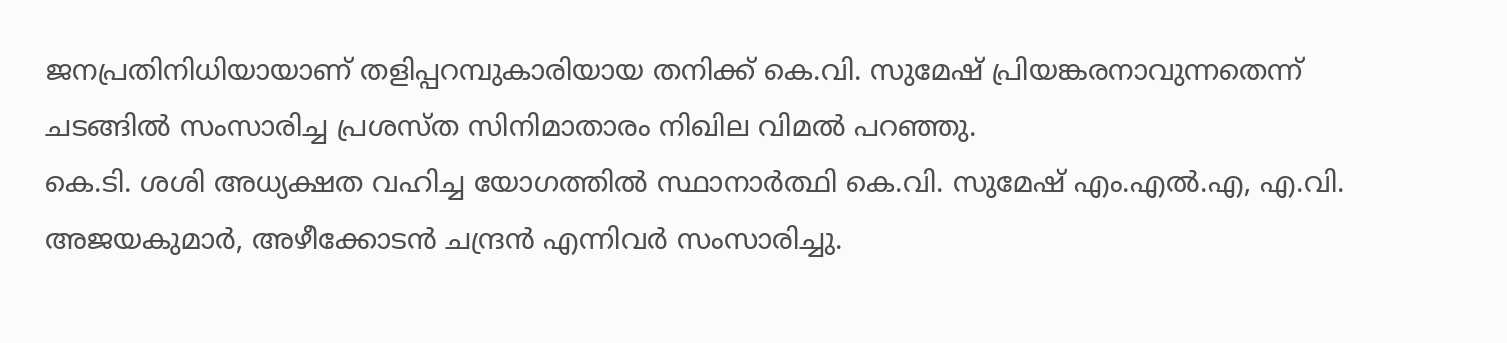ജനപ്രതിനിധിയായാണ് തളിപ്പറമ്പുകാരിയായ തനിക്ക് കെ.വി. സുമേഷ് പ്രിയങ്കരനാവുന്നതെന്ന് ചടങ്ങിൽ സംസാരിച്ച പ്രശസ്ത സിനിമാതാരം നിഖില വിമൽ പറഞ്ഞു.
കെ.ടി. ശശി അധ്യക്ഷത വഹിച്ച യോഗത്തിൽ സ്ഥാനാർത്ഥി കെ.വി. സുമേഷ് എം.എൽ.എ, എ.വി. അജയകുമാർ, അഴീക്കോടൻ ചന്ദ്രൻ എന്നിവർ സംസാരിച്ചു.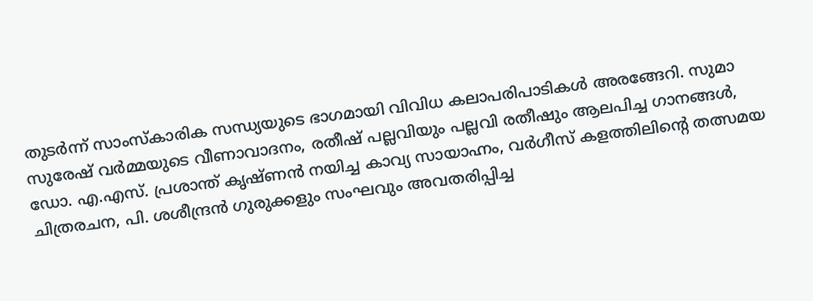തുടർന്ന് സാംസ്കാരിക സന്ധ്യയുടെ ഭാഗമായി വിവിധ കലാപരിപാടികൾ അരങ്ങേറി. സുമാ സുരേഷ് വർമ്മയുടെ വീണാവാദനം, രതീഷ് പല്ലവിയും പല്ലവി രതീഷും ആലപിച്ച ഗാനങ്ങൾ, ഡോ. എ.എസ്. പ്രശാന്ത് കൃഷ്ണൻ നയിച്ച കാവ്യ സായാഹ്നം, വർഗീസ് കളത്തിലിന്റെ തത്സമയ ചിത്രരചന, പി. ശശീന്ദ്രൻ ഗുരുക്കളും സംഘവും അവതരിപ്പിച്ച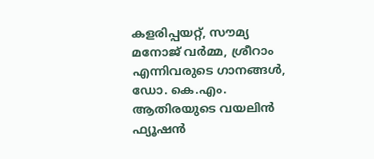കളരിപ്പയറ്റ്, സൗമ്യ മനോജ് വർമ്മ, ശ്രീറാം എന്നിവരുടെ ഗാനങ്ങൾ, ഡോ. കെ.എം. ആതിരയുടെ വയലിൻ ഫ്യൂഷൻ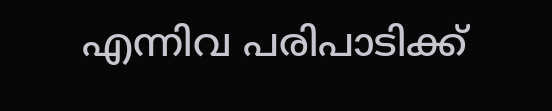എന്നിവ പരിപാടിക്ക്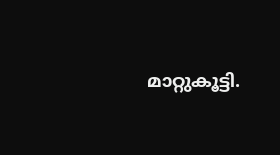മാറ്റുകൂട്ടി.